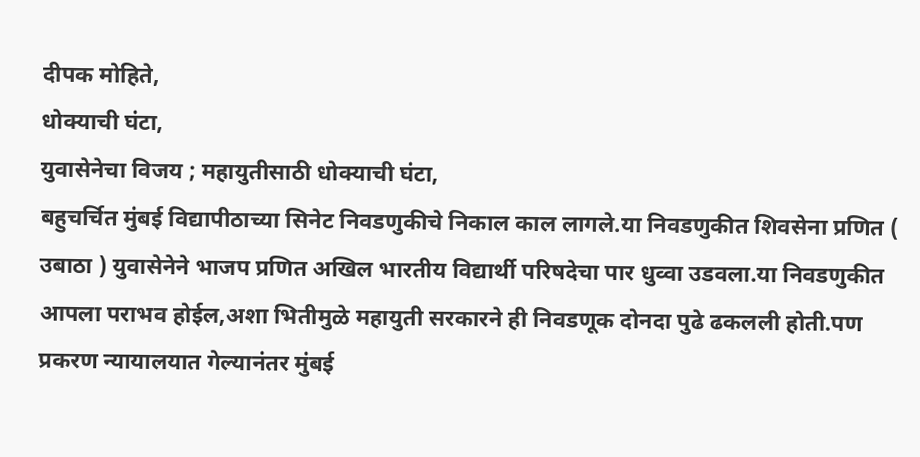दीपक मोहिते,
धोक्याची घंटा,
युवासेनेचा विजय ; महायुतीसाठी धोक्याची घंटा,
बहुचर्चित मुंबई विद्यापीठाच्या सिनेट निवडणुकीचे निकाल काल लागले.या निवडणुकीत शिवसेना प्रणित ( उबाठा ) युवासेनेने भाजप प्रणित अखिल भारतीय विद्यार्थी परिषदेचा पार धुव्वा उडवला.या निवडणुकीत आपला पराभव होईल,अशा भितीमुळे महायुती सरकारने ही निवडणूक दोनदा पुढे ढकलली होती.पण प्रकरण न्यायालयात गेल्यानंतर मुंबई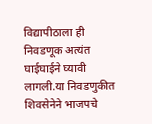विद्यापीठाला ही निवडणूक अत्यंत घाईघाईने घ्यावी लागली.या निवडणुकीत शिवसेनेने भाजपचे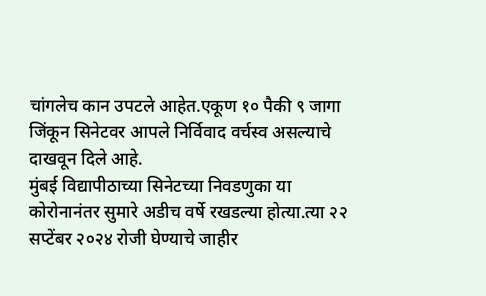चांगलेच कान उपटले आहेत.एकूण १० पैकी ९ जागा जिंकून सिनेटवर आपले निर्विवाद वर्चस्व असल्याचे दाखवून दिले आहे.
मुंबई विद्यापीठाच्या सिनेटच्या निवडणुका या कोरोनानंतर सुमारे अडीच वर्षे रखडल्या होत्या.त्या २२ सप्टेंबर २०२४ रोजी घेण्याचे जाहीर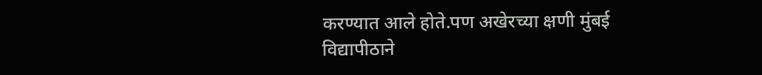करण्यात आले होते.पण अखेरच्या क्षणी मुंबई विद्यापीठाने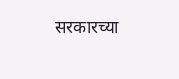सरकारच्या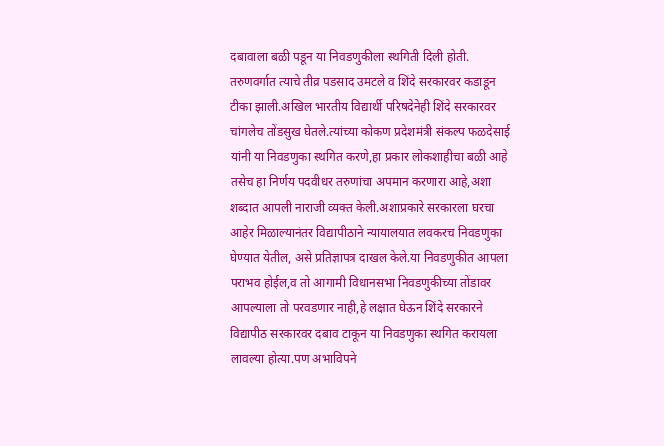दबावाला बळी पडून या निवडणुकीला स्थगिती दिली होती. तरुणवर्गात त्याचे तीव्र पडसाद उमटले व शिंदे सरकारवर कडाडून टीका झाली.अखिल भारतीय विद्यार्थी परिषदेनेही शिंदे सरकारवर चांगलेच तोंडसुख घेतले.त्यांच्या कोकण प्रदेशमंत्री संकल्प फळदेसाई यांनी या निवडणुका स्थगित करणे,हा प्रकार लोकशाहीचा बळी आहे तसेच हा निर्णय पदवीधर तरुणांचा अपमान करणारा आहे,अशा शब्दात आपली नाराजी व्यक्त केली.अशाप्रकारे सरकारला घरचा आहेर मिळाल्यानंतर विद्यापीठाने न्यायालयात लवकरच निवडणुका घेण्यात येतील, असे प्रतिज्ञापत्र दाखल केले.या निवडणुकीत आपला पराभव होईल,व तो आगामी विधानसभा निवडणुकीच्या तोंडावर आपल्याला तो परवडणार नाही,हे लक्षात घेऊन शिंदे सरकारने विद्यापीठ सरकारवर दबाव टाकून या निवडणुका स्थगित करायला लावल्या होत्या.पण अभाविपने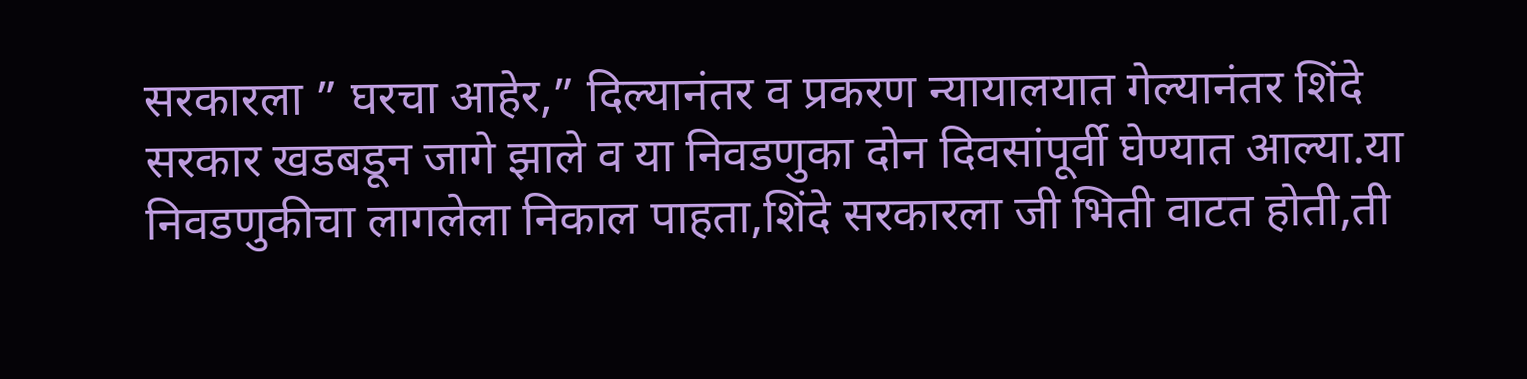सरकारला ” घरचा आहेर,” दिल्यानंतर व प्रकरण न्यायालयात गेल्यानंतर शिंदे सरकार खडबडून जागे झाले व या निवडणुका दोन दिवसांपूर्वी घेण्यात आल्या.या निवडणुकीचा लागलेला निकाल पाहता,शिंदे सरकारला जी भिती वाटत होती,ती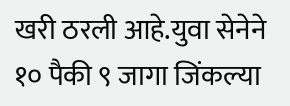खरी ठरली आहे.युवा सेनेने १० पैकी ९ जागा जिंकल्या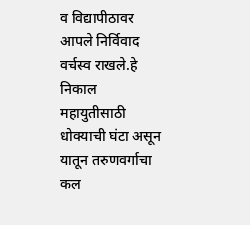व विद्यापीठावर आपले निर्विवाद वर्चस्व राखले.हे निकाल महायुतीसाठी धोक्याची घंटा असून यातून तरुणवर्गाचा कल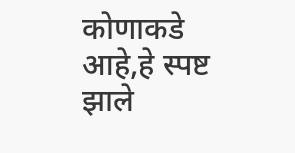कोणाकडे आहे,हे स्पष्ट झाले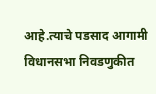आहे.त्याचे पडसाद आगामी विधानसभा निवडणुकीत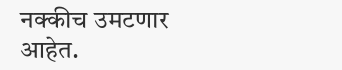नक्कीच उमटणार आहेत.